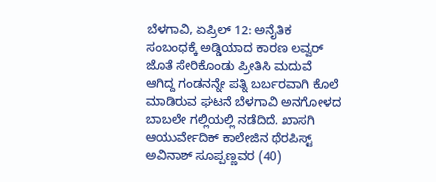ಬೆಳಗಾವಿ, ಏಪ್ರಿಲ್ 12: ಅನೈತಿಕ ಸಂಬಂಧಕ್ಕೆ ಅಡ್ಡಿಯಾದ ಕಾರಣ ಲವ್ವರ್ ಜೊತೆ ಸೇರಿಕೊಂಡು ಪ್ರೀತಿಸಿ ಮದುವೆ ಆಗಿದ್ದ ಗಂಡನನ್ನೇ ಪತ್ನಿ ಬರ್ಬರವಾಗಿ ಕೊಲೆ ಮಾಡಿರುವ ಘಟನೆ ಬೆಳಗಾವಿ ಅನಗೋಳದ ಬಾಬಲೇ ಗಲ್ಲಿಯಲ್ಲಿ ನಡೆದಿದೆ. ಖಾಸಗಿ ಆಯುರ್ವೇದಿಕ್ ಕಾಲೇಜಿನ ಥೆರಪಿಸ್ಟ್ ಅವಿನಾಶ್ ಸೂಪ್ಪಣ್ಣವರ (40)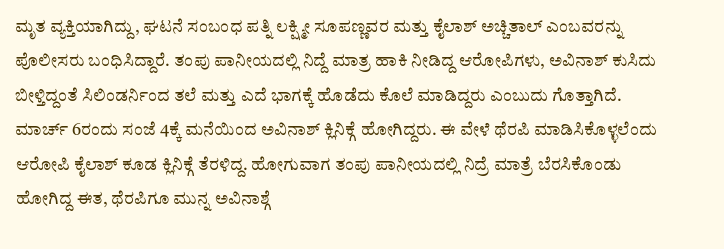ಮೃತ ವ್ಯಕ್ತಿಯಾಗಿದ್ದು, ಘಟನೆ ಸಂಬಂಧ ಪತ್ನಿ ಲಕ್ಷ್ಮೀ ಸೂಪಣ್ಣವರ ಮತ್ತು ಕೈಲಾಶ್ ಅಚ್ಚಿತಾಲ್ ಎಂಬವರನ್ನು ಪೊಲೀಸರು ಬಂಧಿಸಿದ್ದಾರೆ. ತಂಪು ಪಾನೀಯದಲ್ಲಿ ನಿದ್ದೆ ಮಾತ್ರ ಹಾಕಿ ನೀಡಿದ್ದ ಆರೋಪಿಗಳು, ಅವಿನಾಶ್ ಕುಸಿದು ಬೀಳ್ತಿದ್ದಂತೆ ಸಿಲಿಂಡರ್ನಿಂದ ತಲೆ ಮತ್ತು ಎದೆ ಭಾಗಕ್ಕೆ ಹೊಡೆದು ಕೊಲೆ ಮಾಡಿದ್ದರು ಎಂಬುದು ಗೊತ್ತಾಗಿದೆ.
ಮಾರ್ಚ್ 6ರಂದು ಸಂಜೆ 4ಕ್ಕೆ ಮನೆಯಿಂದ ಅವಿನಾಶ್ ಕ್ಲಿನಿಕ್ಗೆ ಹೋಗಿದ್ದರು. ಈ ವೇಳೆ ಥೆರಪಿ ಮಾಡಿಸಿಕೊಳ್ಳಲೆಂದು ಆರೋಪಿ ಕೈಲಾಶ್ ಕೂಡ ಕ್ಲಿನಿಕ್ಗೆ ತೆರಳಿದ್ದ. ಹೋಗುವಾಗ ತಂಪು ಪಾನೀಯದಲ್ಲಿ ನಿದ್ರೆ ಮಾತ್ರೆ ಬೆರಸಿಕೊಂಡು ಹೋಗಿದ್ದ ಈತ, ಥೆರಪಿಗೂ ಮುನ್ನ ಅವಿನಾಶ್ಗೆ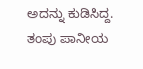ಅದನ್ನು ಕುಡಿಸಿದ್ದ. ತಂಪು ಪಾನೀಯ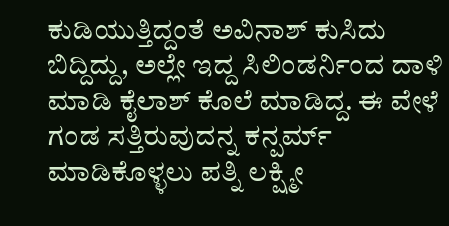ಕುಡಿಯುತ್ತಿದ್ದಂತೆ ಅವಿನಾಶ್ ಕುಸಿದು ಬಿದ್ದಿದ್ದು, ಅಲ್ಲೇ ಇದ್ದ ಸಿಲಿಂಡರ್ನಿಂದ ದಾಳಿ ಮಾಡಿ ಕೈಲಾಶ್ ಕೊಲೆ ಮಾಡಿದ್ದ. ಈ ವೇಳೆ ಗಂಡ ಸತ್ತಿರುವುದನ್ನ ಕನ್ಪರ್ಮ್ ಮಾಡಿಕೊಳ್ಳಲು ಪತ್ನಿ ಲಕ್ಷ್ಮೀ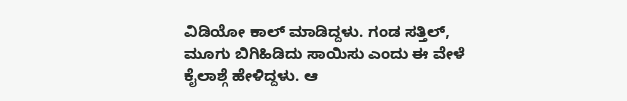ವಿಡಿಯೋ ಕಾಲ್ ಮಾಡಿದ್ದಳು. ಗಂಡ ಸತ್ತಿಲ್, ಮೂಗು ಬಿಗಿಹಿಡಿದು ಸಾಯಿಸು ಎಂದು ಈ ವೇಳೆ ಕೈಲಾಶ್ಗೆ ಹೇಳಿದ್ದಳು. ಆ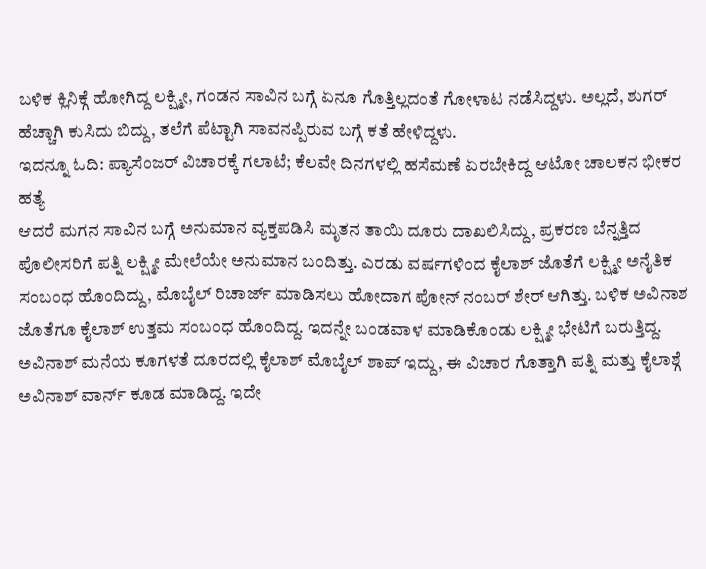ಬಳಿಕ ಕ್ಲಿನಿಕ್ಗೆ ಹೋಗಿದ್ದ ಲಕ್ಷ್ಮೀ, ಗಂಡನ ಸಾವಿನ ಬಗ್ಗೆ ಏನೂ ಗೊತ್ತಿಲ್ಲದಂತೆ ಗೋಳಾಟ ನಡೆಸಿದ್ದಳು. ಅಲ್ಲದೆ, ಶುಗರ್ ಹೆಚ್ಚಾಗಿ ಕುಸಿದು ಬಿದ್ದು, ತಲೆಗೆ ಪೆಟ್ಟಾಗಿ ಸಾವನಪ್ಪಿರುವ ಬಗ್ಗೆ ಕತೆ ಹೇಳಿದ್ದಳು.
ಇದನ್ನೂ ಓದಿ: ಪ್ಯಾಸೆಂಜರ್ ವಿಚಾರಕ್ಕೆ ಗಲಾಟೆ; ಕೆಲವೇ ದಿನಗಳಲ್ಲಿ ಹಸೆಮಣೆ ಏರಬೇಕಿದ್ದ ಆಟೋ ಚಾಲಕನ ಭೀಕರ ಹತ್ಯೆ
ಆದರೆ ಮಗನ ಸಾವಿನ ಬಗ್ಗೆ ಅನುಮಾನ ವ್ಯಕ್ತಪಡಿಸಿ ಮೃತನ ತಾಯಿ ದೂರು ದಾಖಲಿಸಿದ್ದು, ಪ್ರಕರಣ ಬೆನ್ನತ್ತಿದ ಪೊಲೀಸರಿಗೆ ಪತ್ನಿ ಲಕ್ಷ್ಮೀ ಮೇಲೆಯೇ ಅನುಮಾನ ಬಂದಿತ್ತು. ಎರಡು ವರ್ಷಗಳಿಂದ ಕೈಲಾಶ್ ಜೊತೆಗೆ ಲಕ್ಷ್ಮೀ ಅನೈತಿಕ ಸಂಬಂಧ ಹೊಂದಿದ್ದು, ಮೊಬೈಲ್ ರಿಚಾರ್ಜ್ ಮಾಡಿಸಲು ಹೋದಾಗ ಪೋನ್ ನಂಬರ್ ಶೇರ್ ಆಗಿತ್ತು. ಬಳಿಕ ಅವಿನಾಶ ಜೊತೆಗೂ ಕೈಲಾಶ್ ಉತ್ತಮ ಸಂಬಂಧ ಹೊಂದಿದ್ದ. ಇದನ್ನೇ ಬಂಡವಾಳ ಮಾಡಿಕೊಂಡು ಲಕ್ಷ್ಮೀ ಭೇಟಿಗೆ ಬರುತ್ತಿದ್ದ. ಅವಿನಾಶ್ ಮನೆಯ ಕೂಗಳತೆ ದೂರದಲ್ಲಿ ಕೈಲಾಶ್ ಮೊಬೈಲ್ ಶಾಪ್ ಇದ್ದು, ಈ ವಿಚಾರ ಗೊತ್ತಾಗಿ ಪತ್ನಿ ಮತ್ತು ಕೈಲಾಶ್ಗೆ ಅವಿನಾಶ್ ವಾರ್ನ್ ಕೂಡ ಮಾಡಿದ್ದ. ಇದೇ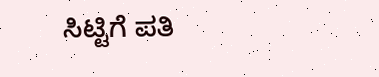ಸಿಟ್ಟಿಗೆ ಪತಿ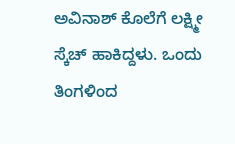ಅವಿನಾಶ್ ಕೊಲೆಗೆ ಲಕ್ಷ್ಮೀ ಸ್ಕೆಚ್ ಹಾಕಿದ್ದಳು. ಒಂದು ತಿಂಗಳಿಂದ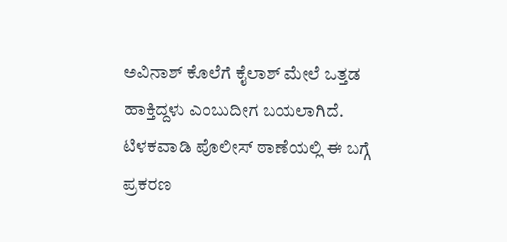ಅವಿನಾಶ್ ಕೊಲೆಗೆ ಕೈಲಾಶ್ ಮೇಲೆ ಒತ್ತಡ ಹಾಕ್ತಿದ್ದಳು ಎಂಬುದೀಗ ಬಯಲಾಗಿದೆ. ಟಿಳಕವಾಡಿ ಪೊಲೀಸ್ ಠಾಣೆಯಲ್ಲಿ ಈ ಬಗ್ಗೆ ಪ್ರಕರಣ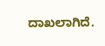ದಾಖಲಾಗಿದೆ.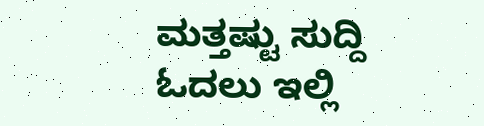ಮತ್ತಷ್ಟು ಸುದ್ದಿ ಓದಲು ಇಲ್ಲಿ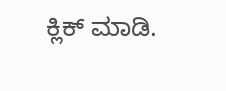ಕ್ಲಿಕ್ ಮಾಡಿ.